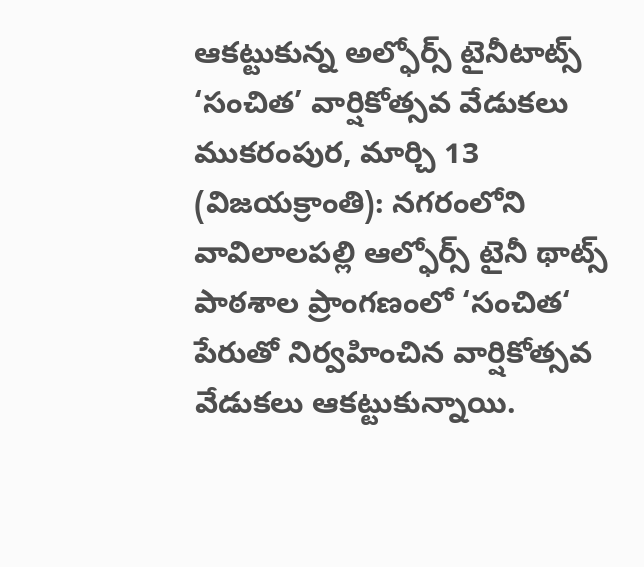ఆకట్టుకున్న అల్ఫోర్స్ టైనీటాట్స్ ‘సంచిత’ వార్షికోత్సవ వేడుకలు
ముకరంపుర, మార్చి 13 (విజయక్రాంతి): నగరంలోని వావిలాలపల్లి ఆల్ఫోర్స్ టైనీ థాట్స్ పాఠశాల ప్రాంగణంలో ‘సంచిత‘ పేరుతో నిర్వహించిన వార్షికోత్సవ వేడుకలు ఆకట్టుకున్నాయి.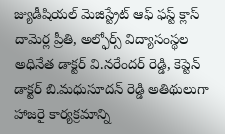జ్యుడీషియల్ మెజిస్ట్రేట్ ఆఫ్ ఫస్ట్ క్లాస్ దామెర్ల ప్రీతి, అల్ఫోర్స్ విద్యాసంస్థల అధినేత డాక్టర్ వి.నరేందర్ రెడ్డి, కెప్టెన్ డాక్టర్ బి.మధుసూదన్ రెడ్డి అతిథులుగా హాజరై కార్యక్రమాన్ని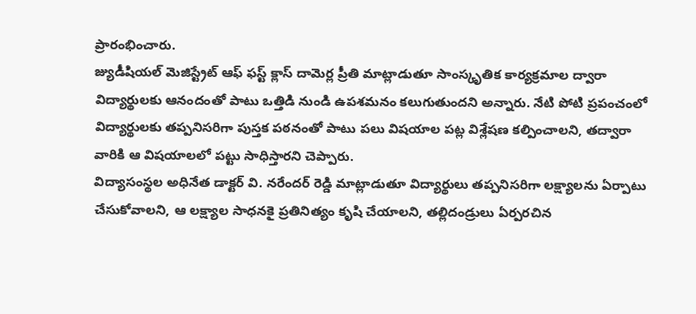ప్రారంభించారు.
జ్యుడీషియల్ మెజిస్ట్రేట్ ఆఫ్ ఫస్ట్ క్లాస్ దామెర్ల ప్రీతి మాట్లాడుతూ సాంస్కృతిక కార్యక్రమాల ద్వారా విద్యార్థులకు ఆనందంతో పాటు ఒత్తిడి నుండి ఉపశమనం కలుగుతుందని అన్నారు. నేటి పోటి ప్రపంచంలో విద్యార్థులకు తప్పనిసరిగా పుస్తక పఠనంతో పాటు పలు విషయాల పట్ల విశ్లేషణ కల్పించాలని, తద్వారా వారికి ఆ విషయాలలో పట్టు సాధిస్తారని చెప్పారు.
విద్యాసంస్థల అధినేత డాక్టర్ వి. నరేందర్ రెడ్డి మాట్లాడుతూ విద్యార్థులు తప్పనిసరిగా లక్ష్యాలను ఏర్పాటు చేసుకోవాలని, ఆ లక్ష్యాల సాధనకై ప్రతినిత్యం కృషి చేయాలని, తల్లిదండ్రులు ఏర్పరచిన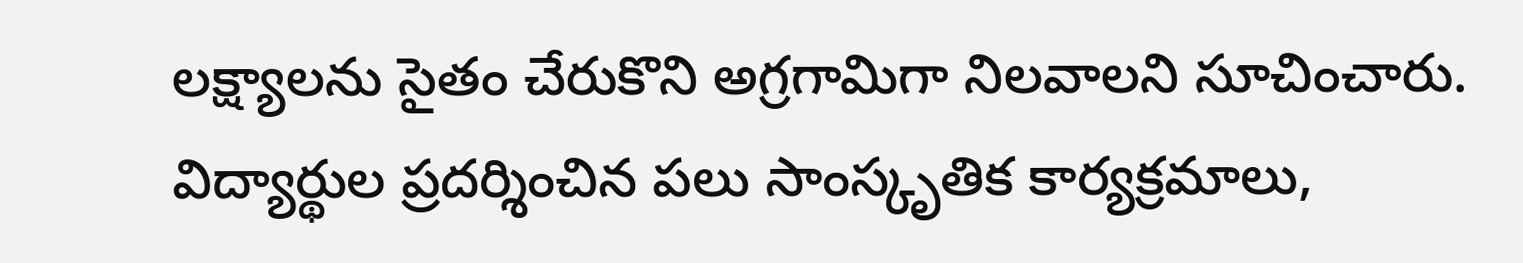లక్ష్యాలను సైతం చేరుకొని అగ్రగామిగా నిలవాలని సూచించారు. విద్యార్థుల ప్రదర్శించిన పలు సాంస్కృతిక కార్యక్రమాలు,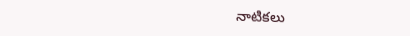నాటికలు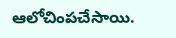ఆలోచింపచేసాయి.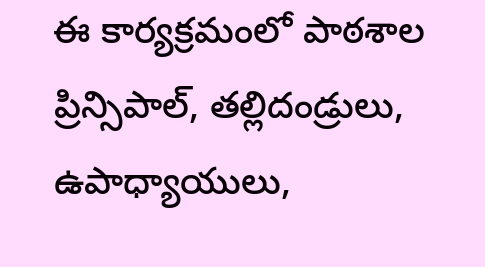ఈ కార్యక్రమంలో పాఠశాల ప్రిన్సిపాల్, తల్లిదండ్రులు, ఉపాధ్యాయులు,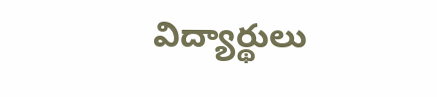విద్యార్థులు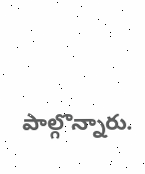పాల్గొన్నారు.